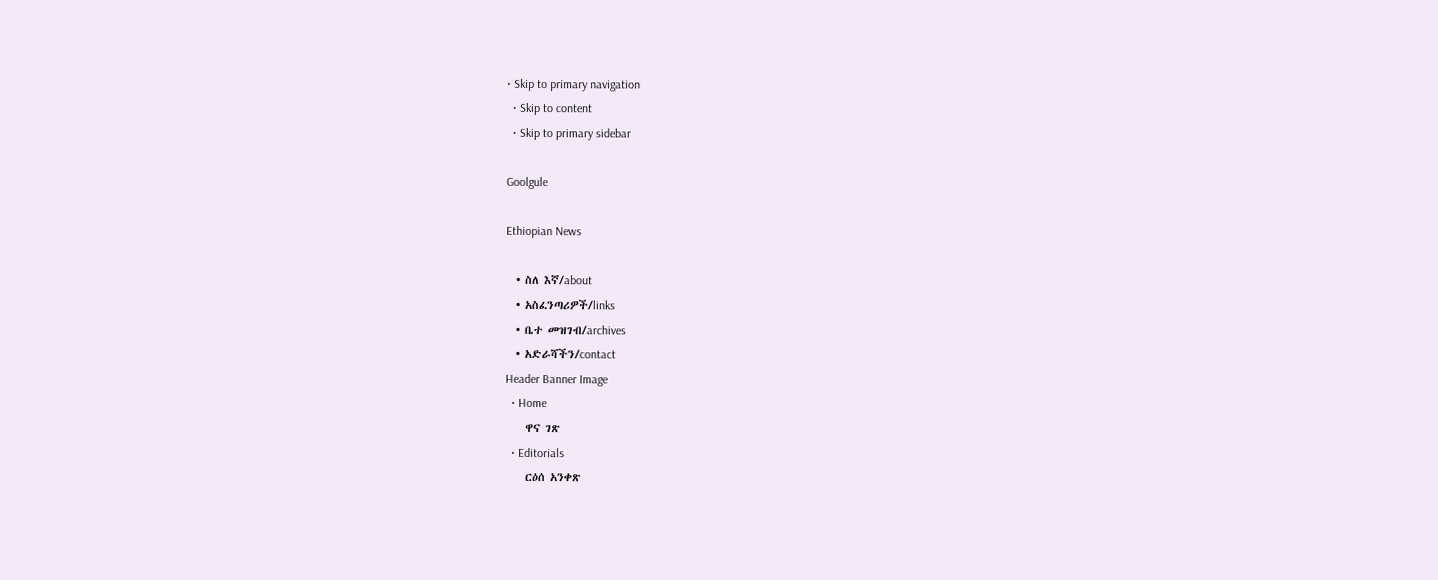• Skip to primary navigation
  • Skip to content
  • Skip to primary sidebar

Goolgule

Ethiopian News

  • ስለ እኛ/about
  • አስፈንጣሪዎች/links
  • ቤተ መዝገብ/archives
  • አድራሻችን/contact
Header Banner Image
  • Home
    ዋና ገጽ
  • Editorials
    ርዕሰ አንቀጽ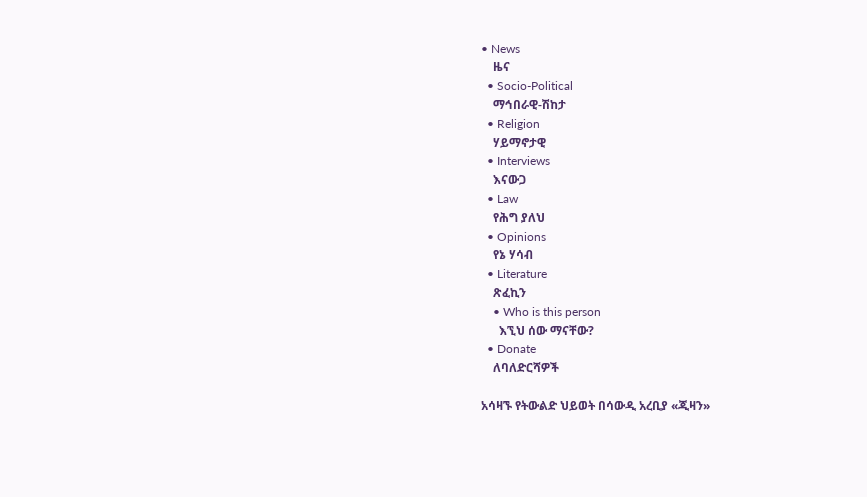• News
    ዜና
  • Socio-Political
    ማኅበራዊ-ሽከታ
  • Religion
    ሃይማኖታዊ
  • Interviews
    እናውጋ
  • Law
    የሕግ ያለህ
  • Opinions
    የኔ ሃሳብ
  • Literature
    ጽፈኪን
    • Who is this person
      እኚህ ሰው ማናቸው?
  • Donate
    ለባለድርሻዎች

አሳዛኙ የትውልድ ህይወት በሳውዲ አረቢያ «ጂዛን»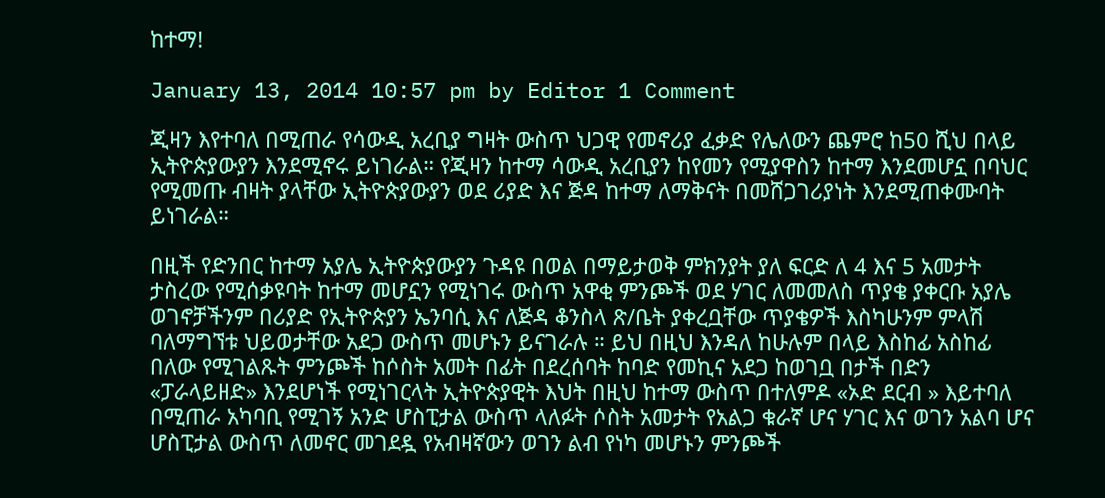ከተማ!

January 13, 2014 10:57 pm by Editor 1 Comment

ጂዛን እየተባለ በሚጠራ የሳውዲ አረቢያ ግዛት ውስጥ ህጋዊ የመኖሪያ ፈቃድ የሌለውን ጨምሮ ከ50 ሺህ በላይ ኢትዮጵያውያን እንደሚኖሩ ይነገራል። የጂዛን ከተማ ሳውዲ አረቢያን ከየመን የሚያዋስን ከተማ እንደመሆኗ በባህር የሚመጡ ብዛት ያላቸው ኢትዮጵያውያን ወደ ሪያድ እና ጅዳ ከተማ ለማቅናት በመሸጋገሪያነት እንደሚጠቀሙባት ይነገራል።

በዚች የድንበር ከተማ አያሌ ኢትዮጵያውያን ጉዳዩ በወል በማይታወቅ ምክንያት ያለ ፍርድ ለ 4 እና 5 አመታት ታስረው የሚሰቃዩባት ከተማ መሆኗን የሚነገሩ ውስጥ አዋቂ ምንጮች ወደ ሃገር ለመመለስ ጥያቄ ያቀርቡ አያሌ ወገኖቻችንም በሪያድ የኢትዮጵያን ኤንባሲ እና ለጅዳ ቆንስላ ጽ/ቤት ያቀረቧቸው ጥያቄዎች እስካሁንም ምላሽ ባለማግኘቱ ህይወታቸው አደጋ ውስጥ መሆኑን ይናገራሉ ። ይህ በዚህ እንዳለ ከሁሉም በላይ እስከፊ አስከፊ በለው የሚገልጹት ምንጮች ከሶስት አመት በፊት በደረሰባት ከባድ የመኪና አደጋ ከወገቧ በታች በድን «ፓራላይዘድ» እንደሆነች የሚነገርላት ኢትዮጵያዊት እህት በዚህ ከተማ ውስጥ በተለምዶ «ኦድ ደርብ » እይተባለ በሚጠራ አካባቢ የሚገኝ አንድ ሆስፒታል ውስጥ ላለፉት ሶስት አመታት የአልጋ ቁራኛ ሆና ሃገር እና ወገን አልባ ሆና ሆስፒታል ውስጥ ለመኖር መገደዷ የአብዛኛውን ወገን ልብ የነካ መሆኑን ምንጮች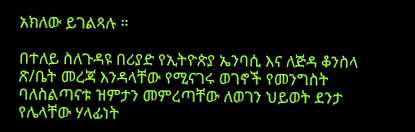አክለው ይገልጻሉ ።

በተለይ ስለጉዳዩ በሪያድ የኢትዮጵያ ኤንባሲ እና ለጅዳ ቆንስላ ጽ/ቤት መረጃ እንዳላቸው የሚናገሩ ወገኖች የመንግስት ባለስልጣናቱ ዝምታን መምረጣቸው ለወገን ህይወት ደንታ የሌላቸው ሃላፊነት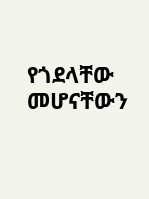የጎደላቸው መሆናቸውን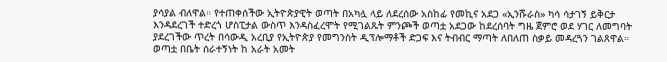ያሳያል ብለዋል። የተጠቀሰችው ኢትዮጵያዊት ወጣት በአካሏ ላይ ለደረሰው አስከፊ የመኪና አደጋ «ኢንሹራስ» ካሳ ሳታገኝ ይቅርታ እንዳደረገች ተድረጎ ሆስፒታል ውስጥ እንዳስፈረሞት የሚገልጹት ምንጮች ወጣቷ አደጋው ከደረሰባት ግዜ ጀምሮ ወደ ሃገር ለመግባት ያደረገችው ጥረት በሳውዲ አረቢያ የኢትዮጵያ የመግንስት ዲፕሎማቶች ድጋፍ እና ትብብር ማጣት ለበለጠ ስቃይ መዳረጓን ገልጸዋል። ወጣቷ በቤት ሰራተኝነት ከ አራት አመት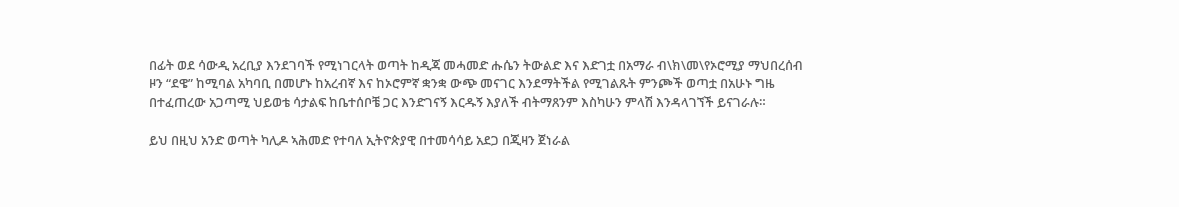በፊት ወደ ሳውዲ አረቢያ እንደገባች የሚነገርላት ወጣት ከዲጃ መሓመድ ሑሴን ትውልድ እና እድገቷ በአማራ ብ\ክ\መ\የኦሮሚያ ማህበረሰብ ዞን “ደዌ” ከሚባል አካባቢ በመሆኑ ከአረብኛ እና ከኦሮምኛ ቋንቋ ውጭ መናገር እንደማትችል የሚገልጹት ምንጮች ወጣቷ በአሁኑ ግዜ በተፈጠረው አጋጣሚ ህይወቴ ሳታልፍ ከቤተሰቦቼ ጋር እንድገናኝ እርዱኝ እያለች ብትማጸንም እስካሁን ምላሽ እንዳላገኘች ይናገራሉ።

ይህ በዚህ አንድ ወጣት ካሊዶ ኣሕመድ የተባለ ኢትዮጵያዊ በተመሳሳይ አደጋ በጂዛን ጀነራል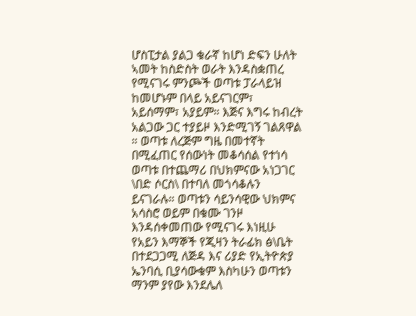ሆስፒታል ያልጋ ቁራኛ ከሆነ ድፍን ሁለት ኣመት ከስድስት ወራት እንዳስቋጠረ የሚናገሩ ምንጮች ወጣቱ ፓራላይዝ ከመሆኑም በላይ አይናገርም፣ አይሰማም፣ አያይም። እጅና እግሩ ከብረት አልጋው ጋር ተያይዞ እንድሚገኝ ገልጸዋል ። ወጣቱ ለረጅም ግዜ በመተኛት በሚፈጠር የሰውነት መቆሳሰል የተነሳ ወጣቱ በተጨማሪ በህክምናው አነጋገር \በድ ሶርስ\ በተባለ መጎሳቆሉን ይናገራሉ። ወጣቱን ሳይንሳዊው ህክምና አሳስሮ ወይም በቁሙ ገንዞ እንዳሰቀመጠው የሚናገሩ እነዚሁ የአይን እማኞች የጂዛን ትራፊክ ፅ\ቤት በተደጋጋሚ ለጅዳ እና ሪያድ የኢትዮጵያ ኤንባሲ ቢያሳውቁም እስካሁን ወጣቱን ማንም ያየው እንደሌለ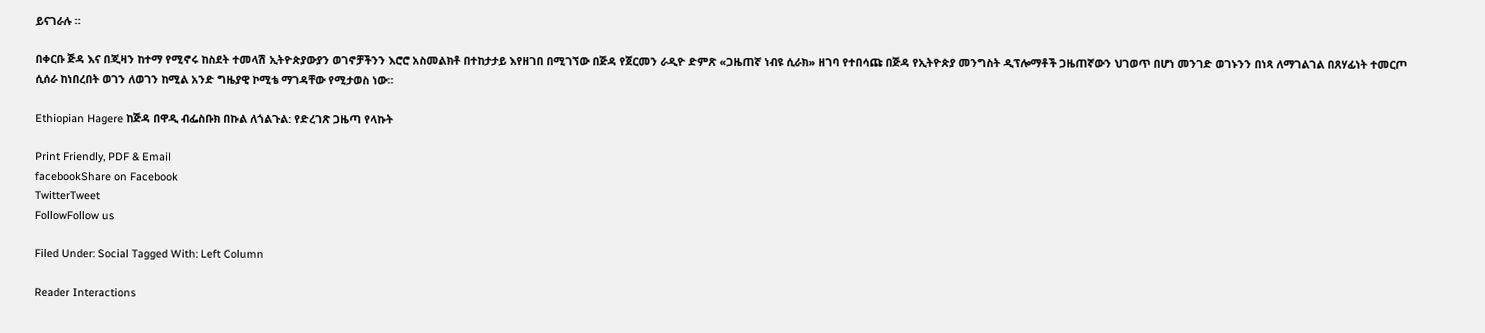ይናገራሉ ።

በቀርቡ ጅዳ እና በጂዛን ከተማ የሚኖሩ ከስደት ተመላሽ ኢትዮጵያውያን ወገኖቻችንን እሮሮ አስመልክቶ በተከታታይ እየዘገበ በሚገኘው በጅዳ የጀርመን ራዲዮ ድምጽ «ጋዜጠኛ ነብዩ ሲራክ» ዘገባ የተበሳጩ በጅዳ የኢትዮጵያ መንግስት ዲፕሎማቶች ጋዜጠኛውን ህገወጥ በሆነ መንገድ ወገኑንን በነጻ ለማገልገል በጸሃፊነት ተመርጦ ሲሰራ ከነበረበት ወገን ለወገን ከሚል አንድ ግዜያዊ ኮሚቴ ማገዳቸው የሚታወስ ነው።

Ethiopian Hagere ከጅዳ በዋዲ ብፌስቡክ በኩል ለጎልጉል: የድረገጽ ጋዜጣ የላኩት

Print Friendly, PDF & Email
facebookShare on Facebook
TwitterTweet
FollowFollow us

Filed Under: Social Tagged With: Left Column

Reader Interactions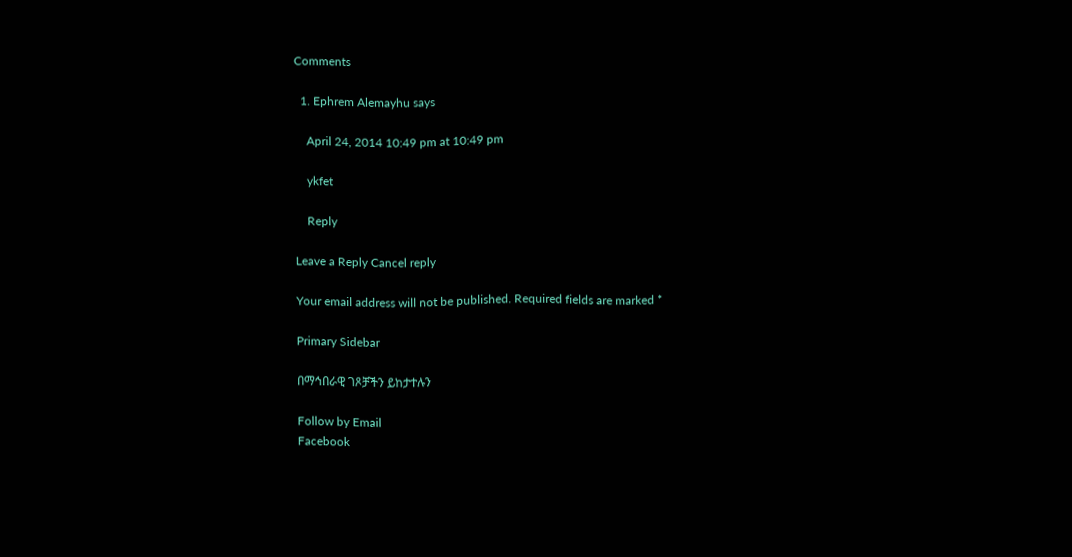Comments

  1. Ephrem Alemayhu says

    April 24, 2014 10:49 pm at 10:49 pm

    ykfet

    Reply

Leave a Reply Cancel reply

Your email address will not be published. Required fields are marked *

Primary Sidebar

በማኅበራዊ ገጾቻችን ይከታተሉን

Follow by Email
Facebook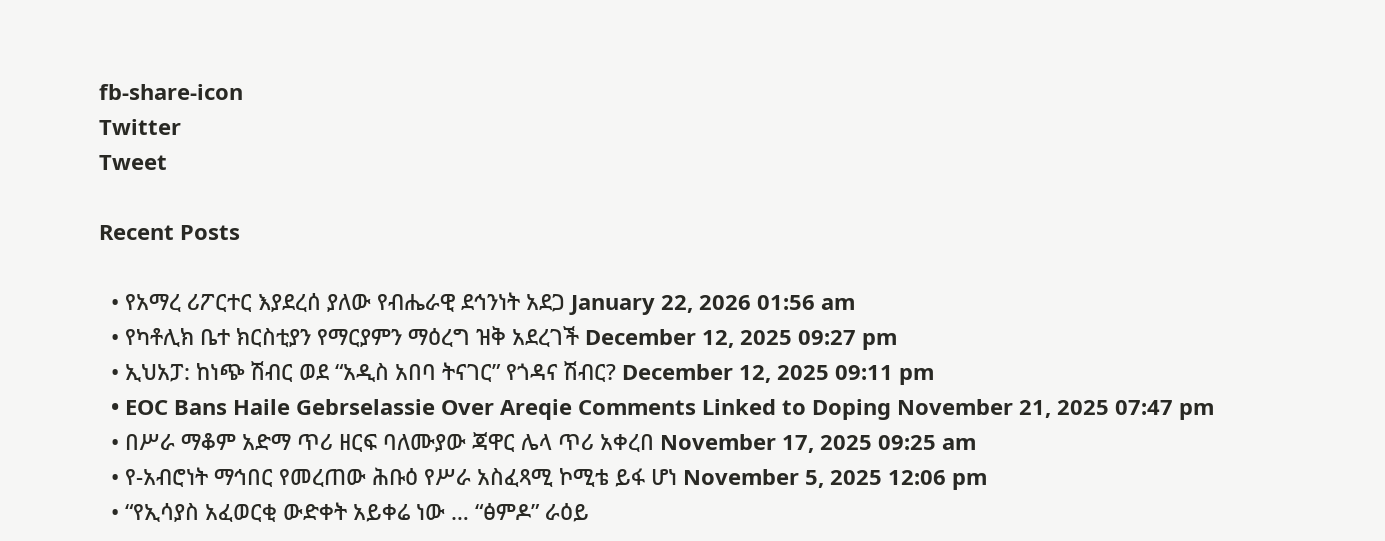fb-share-icon
Twitter
Tweet

Recent Posts

  • የአማረ ሪፖርተር እያደረሰ ያለው የብሔራዊ ደኅንነት አደጋ January 22, 2026 01:56 am
  • የካቶሊክ ቤተ ክርስቲያን የማርያምን ማዕረግ ዝቅ አደረገች December 12, 2025 09:27 pm
  • ኢህአፓ: ከነጭ ሽብር ወደ “አዲስ አበባ ትናገር” የጎዳና ሽብር? December 12, 2025 09:11 pm
  • EOC Bans Haile Gebrselassie Over Areqie Comments Linked to Doping November 21, 2025 07:47 pm
  • በሥራ ማቆም አድማ ጥሪ ዘርፍ ባለሙያው ጃዋር ሌላ ጥሪ አቀረበ November 17, 2025 09:25 am
  • የ-አብሮነት ማኅበር የመረጠው ሕቡዕ የሥራ አስፈጻሚ ኮሚቴ ይፋ ሆነ November 5, 2025 12:06 pm
  • “የኢሳያስ አፈወርቂ ውድቀት አይቀሬ ነው … “ፅምዶ” ራዕይ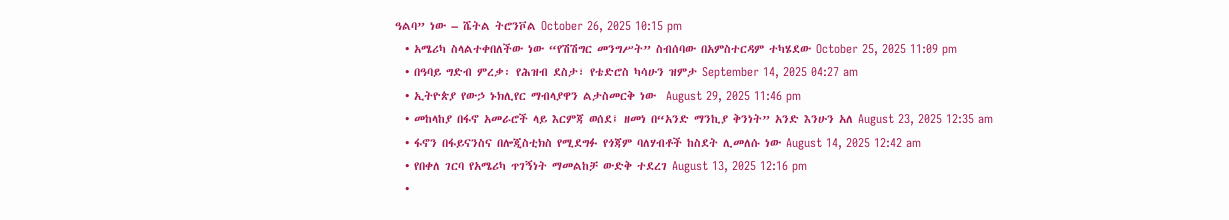ዓልባ” ነው – ሼትል ትሮንቮል October 26, 2025 10:15 pm
  • አሜሪካ ስላልተቀበለችው ነው “የሽሽግር መንግሥት” ስብሰባው በአምስተርዳም ተካሄደው October 25, 2025 11:09 pm
  • በዓባይ ግድብ ምረቃ፡ የሕዝብ ደስታ፣ የቴድሮስ ካሳሁን ዝምታ September 14, 2025 04:27 am
  • ኢትዮጵያ የውኃ ኑክሊየር ማብላያዋን ልታስመርቅ ነው  August 29, 2025 11:46 pm
  • መከላከያ በፋኖ አመራሮች ላይ እርምጃ ወሰደ፤ ዘመነ በ“አንድ ማንኪያ ቅንነት” አንድ እንሁን አለ August 23, 2025 12:35 am
  • ፋኖን በፋይናንስና በሎጂስቲክስ የሚደግፉ የጎጃም ባለሃብቶች ከስደት ሊመለሱ ነው August 14, 2025 12:42 am
  • የበቀለ ገርባ የአሜሪካ ጥገኝነት ማመልከቻ ውድቅ ተደረገ August 13, 2025 12:16 pm
  •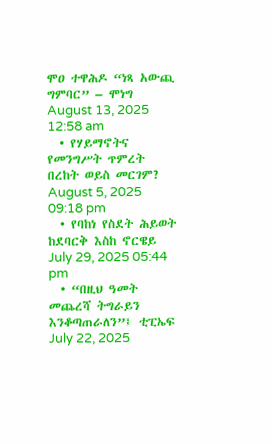ሞዐ ተዋሕዶ “ነጻ አውጪ ግምባር” – ሞነግ August 13, 2025 12:58 am
  • የሃይማኖትና የመንግሥት ጥምረት በረከት ወይስ መርገም?  August 5, 2025 09:18 pm
  • የባከነ የስደት ሕይወት ከደባርቅ እስከ ኖርዌይ July 29, 2025 05:44 pm
  • “በዚህ ዓመት መጨረሻ ትግራይን እንቆጣጠራለን”፤ ቲፒኤፍ July 22, 2025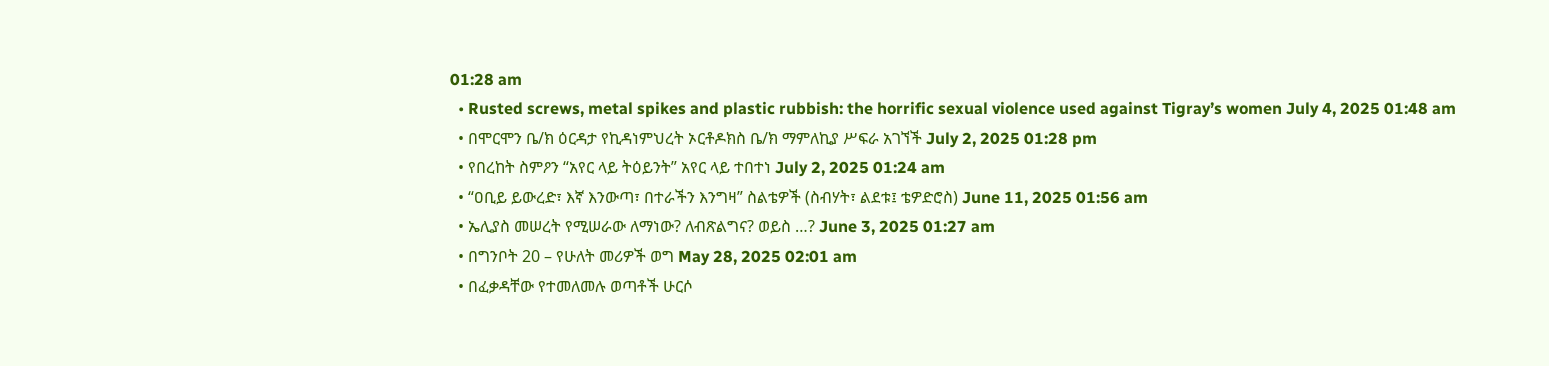01:28 am
  • Rusted screws, metal spikes and plastic rubbish: the horrific sexual violence used against Tigray’s women July 4, 2025 01:48 am
  • በሞርሞን ቤ/ክ ዕርዳታ የኪዳነምህረት ኦርቶዶክስ ቤ/ክ ማምለኪያ ሥፍራ አገኘች July 2, 2025 01:28 pm
  • የበረከት ስምዖን “አየር ላይ ትዕይንት” አየር ላይ ተበተነ July 2, 2025 01:24 am
  • “ዐቢይ ይውረድ፣ እኛ እንውጣ፣ በተራችን እንግዛ” ስልቴዎች (ስብሃት፣ ልደቱ፤ ቴዎድሮስ) June 11, 2025 01:56 am
  • ኤሊያስ መሠረት የሚሠራው ለማነው? ለብጽልግና? ወይስ …? June 3, 2025 01:27 am
  • በግንቦት 20 – የሁለት መሪዎች ወግ May 28, 2025 02:01 am
  • በፈቃዳቸው የተመለመሉ ወጣቶች ሁርሶ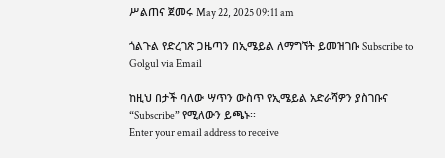ሥልጠና ጀመሩ May 22, 2025 09:11 am

ጎልጉል የድረገጽ ጋዜጣን በኢሜይል ለማግኘት ይመዝገቡ Subscribe to Golgul via Email

ከዚህ በታች ባለው ሣጥን ውስጥ የኢሜይል አድራሻዎን ያስገቡና “Subscribe” የሚለውን ይጫኑ፡፡
Enter your email address to receive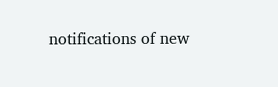notifications of new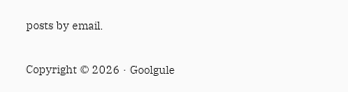posts by email.

Copyright © 2026 · Goolgule